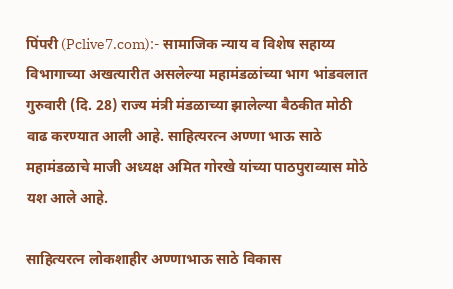पिंपरी (Pclive7.com):- सामाजिक न्याय व विशेष सहाय्य विभागाच्या अखत्यारीत असलेल्या महामंडळांच्या भाग भांडवलात गुरुवारी (दि. 28) राज्य मंत्री मंडळाच्या झालेल्या बैठकीत मोठी वाढ करण्यात आली आहे. साहित्यरत्न अण्णा भाऊ साठे महामंडळाचे माजी अध्यक्ष अमित गोरखे यांच्या पाठपुराव्यास मोठे यश आले आहे.

साहित्यरत्न लोकशाहीर अण्णाभाऊ साठे विकास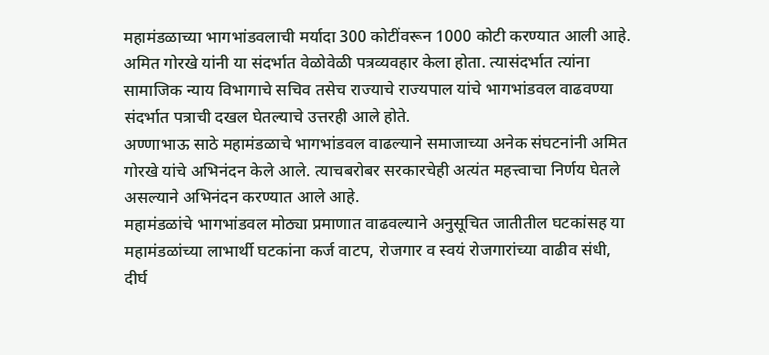महामंडळाच्या भागभांडवलाची मर्यादा 300 कोटींवरून 1000 कोटी करण्यात आली आहे. अमित गोरखे यांनी या संदर्भात वेळोवेळी पत्रव्यवहार केला होता. त्यासंदर्भात त्यांना सामाजिक न्याय विभागाचे सचिव तसेच राज्याचे राज्यपाल यांचे भागभांडवल वाढवण्या संदर्भात पत्राची दखल घेतल्याचे उत्तरही आले होते.
अण्णाभाऊ साठे महामंडळाचे भागभांडवल वाढल्याने समाजाच्या अनेक संघटनांनी अमित गोरखे यांचे अभिनंदन केले आले. त्याचबरोबर सरकारचेही अत्यंत महत्त्वाचा निर्णय घेतले असल्याने अभिनंदन करण्यात आले आहे.
महामंडळांचे भागभांडवल मोठ्या प्रमाणात वाढवल्याने अनुसूचित जातीतील घटकांसह या महामंडळांच्या लाभार्थी घटकांना कर्ज वाटप, रोजगार व स्वयं रोजगारांच्या वाढीव संधी, दीर्घ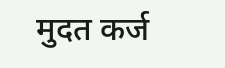मुदत कर्ज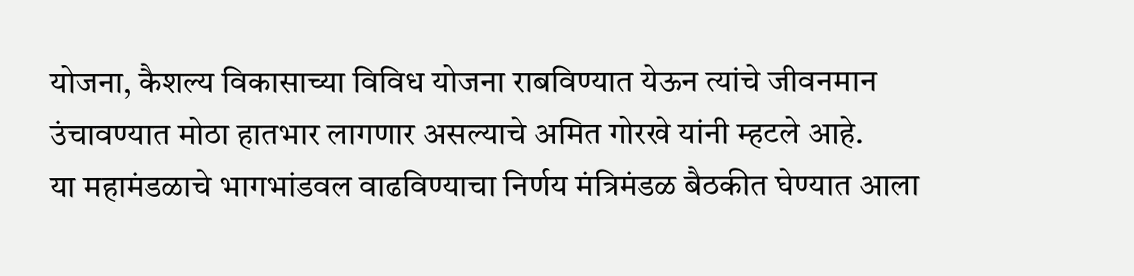योजना, कैशल्य विकासाच्या विविध योजना राबविण्यात येऊन त्यांचे जीवनमान उंचावण्यात मोठा हातभार लागणार असल्याचे अमित गोरखे यांनी म्हटले आहे.
या महामंडळाचे भागभांडवल वाढविण्याचा निर्णय मंत्रिमंडळ बैठकीत घेण्यात आला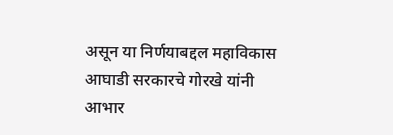असून या निर्णयाबद्दल महाविकास आघाडी सरकारचे गोरखे यांनी आभार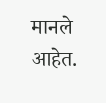मानले आहेत.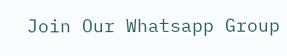Join Our Whatsapp Group